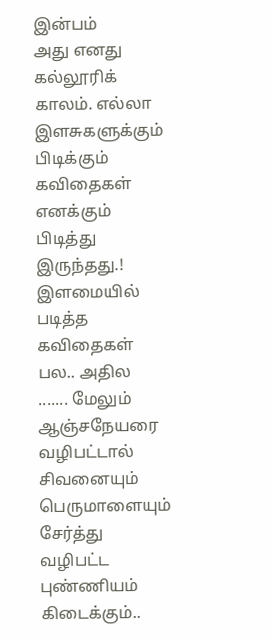இன்பம்
அது எனது கல்லூரிக் காலம். எல்லா இளசுகளுக்கும் பிடிக்கும் கவிதைகள் எனக்கும் பிடித்து இருந்தது.! இளமையில் படித்த கவிதைகள் பல.. அதில
....... மேலும்
ஆஞ்சநேயரை வழிபட்டால் சிவனையும் பெருமாளையும் சேர்த்து வழிபட்ட புண்ணியம் கிடைக்கும்..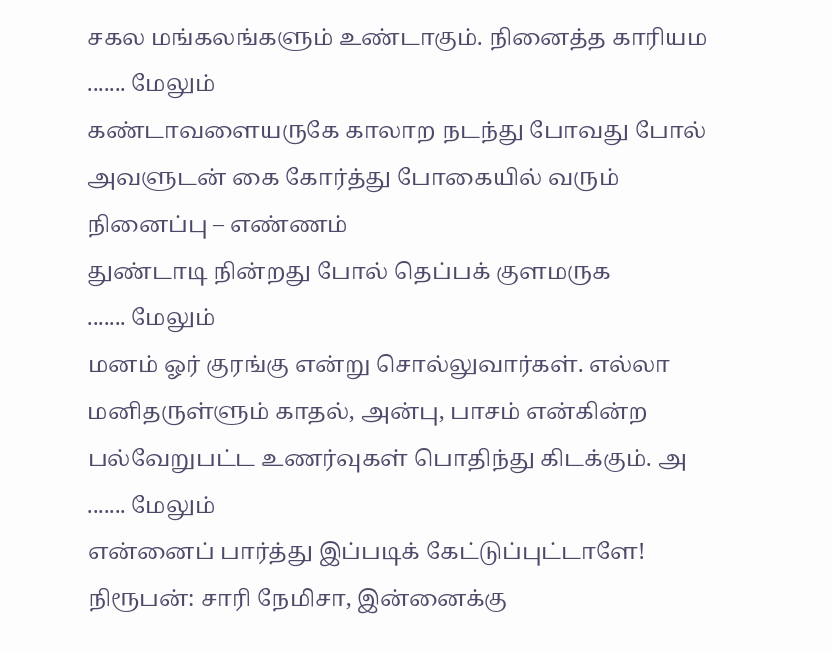சகல மங்கலங்களும் உண்டாகும். நினைத்த காரியம
....... மேலும்
கண்டாவளையருகே காலாற நடந்து போவது போல்
அவளுடன் கை கோர்த்து போகையில் வரும் நினைப்பு – எண்ணம்
துண்டாடி நின்றது போல் தெப்பக் குளமருக
....... மேலும்
மனம் ஓர் குரங்கு என்று சொல்லுவார்கள். எல்லா மனிதருள்ளும் காதல், அன்பு, பாசம் என்கின்ற பல்வேறுபட்ட உணர்வுகள் பொதிந்து கிடக்கும். அ
....... மேலும்
என்னைப் பார்த்து இப்படிக் கேட்டுப்புட்டாளே!
நிரூபன்: சாரி நேமிசா, இன்னைக்கு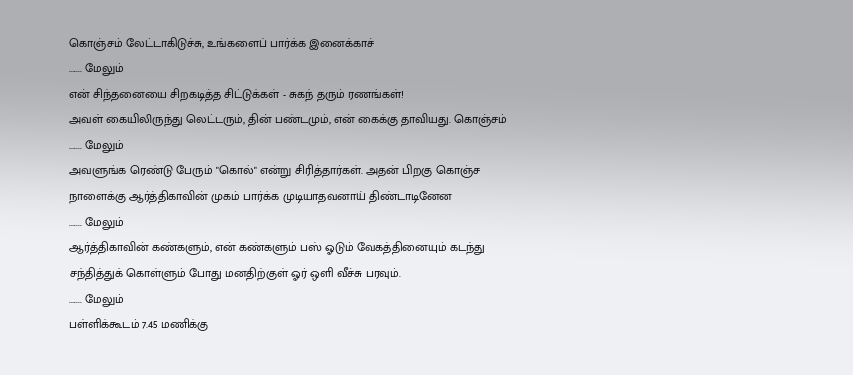கொஞ்சம் லேட்டாகிடுச்சு, உங்களைப் பார்க்க இனைக்காச்
....... மேலும்
என் சிந்தனையை சிறகடித்த சிட்டுக்கள் - சுகந் தரும் ரணங்கள்!
அவள் கையிலிருந்து லெட்டரும், தின் பண்டமும், என் கைக்கு தாவியது. கொஞ்சம்
....... மேலும்
அவளுங்க ரெண்டு பேரும் "கொல்" என்று சிரித்தார்கள். அதன் பிறகு கொஞ்ச நாளைக்கு ஆர்த்திகாவின் முகம் பார்க்க முடியாதவனாய் திண்டாடினேன
....... மேலும்
ஆர்த்திகாவின் கண்களும், என் கண்களும் பஸ் ஓடும் வேகத்தினையும் கடந்து சந்தித்துக் கொள்ளும் போது மனதிற்குள் ஓர் ஒளி வீச்சு பரவும்.
....... மேலும்
பள்ளிக்கூடம் 7.45 மணிக்கு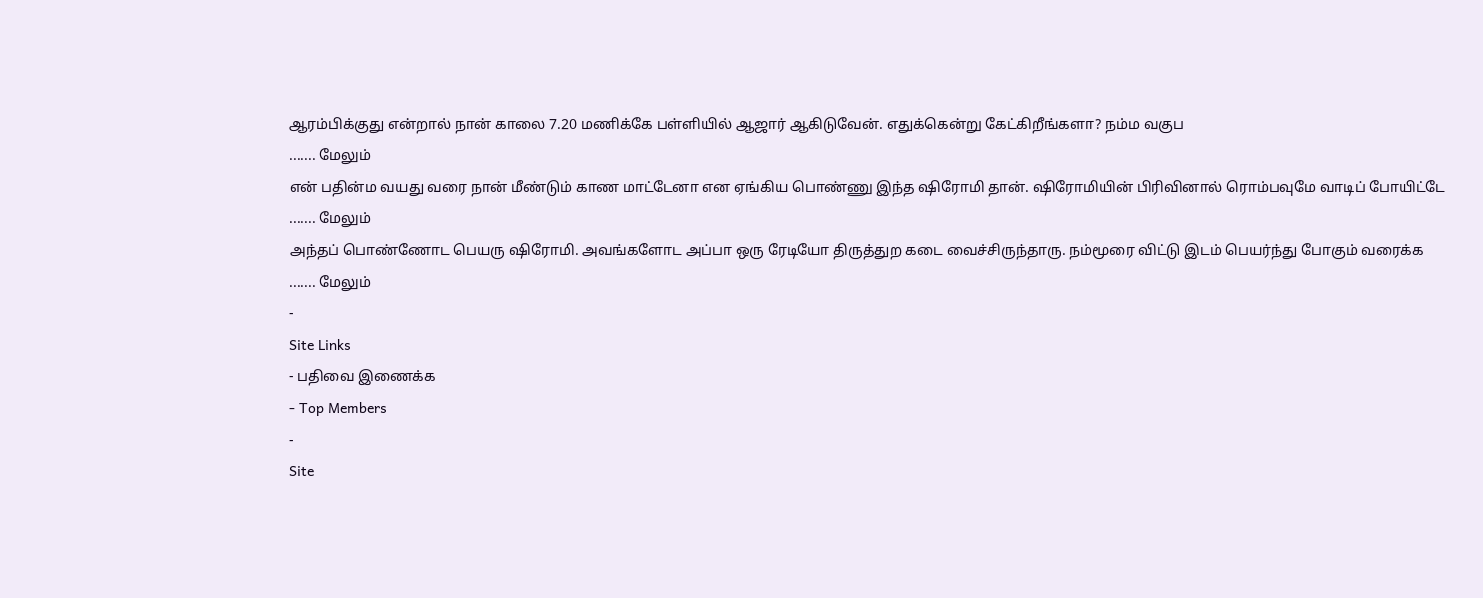ஆரம்பிக்குது என்றால் நான் காலை 7.20 மணிக்கே பள்ளியில் ஆஜார் ஆகிடுவேன். எதுக்கென்று கேட்கிறீங்களா? நம்ம வகுப
....... மேலும்
என் பதின்ம வயது வரை நான் மீண்டும் காண மாட்டேனா என ஏங்கிய பொண்ணு இந்த ஷிரோமி தான். ஷிரோமியின் பிரிவினால் ரொம்பவுமே வாடிப் போயிட்டே
....... மேலும்
அந்தப் பொண்ணோட பெயரு ஷிரோமி. அவங்களோட அப்பா ஒரு ரேடியோ திருத்துற கடை வைச்சிருந்தாரு. நம்மூரை விட்டு இடம் பெயர்ந்து போகும் வரைக்க
....... மேலும்
-
Site Links
- பதிவை இணைக்க
- Top Members
-
Site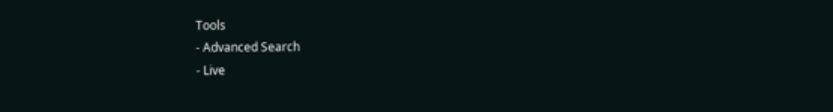Tools
- Advanced Search
- Live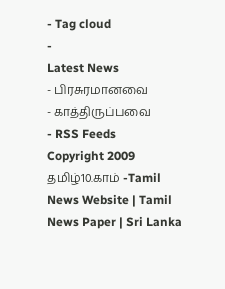- Tag cloud
-
Latest News
- பிரசுரமானவை
- காத்திருப்பவை
- RSS Feeds
Copyright 2009 தமிழ்10.காம் -Tamil News Website | Tamil News Paper | Sri Lanka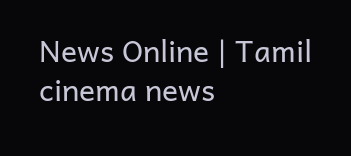News Online | Tamil cinema news